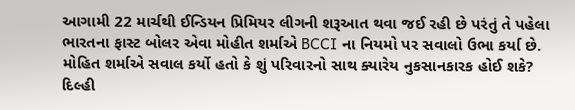આગામી 22 માર્ચથી ઈન્ડિયન પ્રિમિયર લીગની શરૂઆત થવા જઈ રહી છે પરંતું તે પહેલા ભારતના ફાસ્ટ બોલર એવા મોહીત શર્માએ BCCI ના નિયમો પર સવાલો ઉભા કર્યા છે. મોહિત શર્માએ સવાલ કર્યો હતો કે શું પરિવારનો સાથ ક્યારેય નુકસાનકારક હોઈ શકે?
દિલ્હી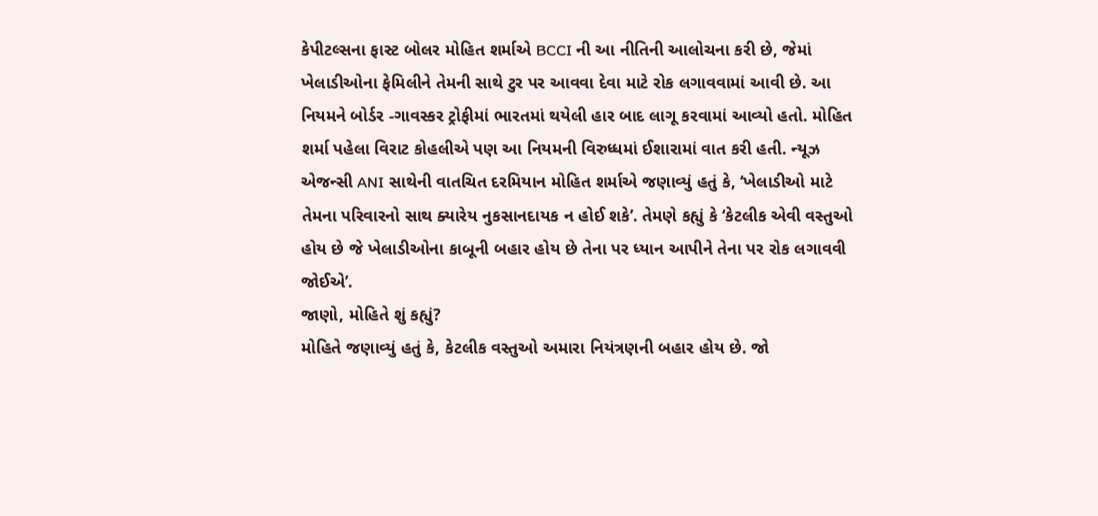કેપીટલ્સના ફાસ્ટ બોલર મોહિત શર્માએ BCCI ની આ નીતિની આલોચના કરી છે, જેમાં ખેલાડીઓના ફેમિલીને તેમની સાથે ટુર પર આવવા દેવા માટે રોક લગાવવામાં આવી છે. આ નિયમને બોર્ડર -ગાવસ્કર ટ્રોફીમાં ભારતમાં થયેલી હાર બાદ લાગૂ કરવામાં આવ્યો હતો. મોહિત શર્મા પહેલા વિરાટ કોહલીએ પણ આ નિયમની વિરુધ્ધમાં ઈશારામાં વાત કરી હતી. ન્યૂઝ એજન્સી ANI સાથેની વાતચિત દરમિયાન મોહિત શર્માએ જણાવ્યું હતું કે, ‘ખેલાડીઓ માટે તેમના પરિવારનો સાથ ક્યારેય નુકસાનદાયક ન હોઈ શકે’. તેમણે કહ્યું કે ‘કેટલીક એવી વસ્તુઓ હોય છે જે ખેલાડીઓના કાબૂની બહાર હોય છે તેના પર ધ્યાન આપીને તેના પર રોક લગાવવી જોઈએ’.
જાણો, મોહિતે શું કહ્યું?
મોહિતે જણાવ્યું હતું કે, કેટલીક વસ્તુઓ અમારા નિયંત્રણની બહાર હોય છે. જો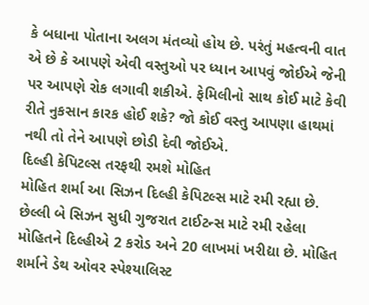કે બધાના પોતાના અલગ મંતવ્યો હોય છે. પરંતું મહત્વની વાત એ છે કે આપણે એવી વસ્તુઓ પર ધ્યાન આપવું જોઈએ જેની પર આપણે રોક લગાવી શકીએ. ફેમિલીનો સાથ કોઈ માટે કેવી રીતે નુકસાન કારક હોઈ શકે? જો કોઈ વસ્તુ આપણા હાથમાં નથી તો તેને આપણે છોડી દેવી જોઈએ.
દિલ્હી કેપિટલ્સ તરફથી રમશે મોહિત
મોહિત શર્મા આ સિઝન દિલ્હી કેપિટલ્સ માટે રમી રહ્યા છે. છેલ્લી બે સિઝન સુધી ગુજરાત ટાઈટન્સ માટે રમી રહેલા મોહિતને દિલ્હીએ 2 કરોડ અને 20 લાખમાં ખરીદ્યા છે. મોહિત શર્માને ડેથ ઓવર સ્પેશ્યાલિસ્ટ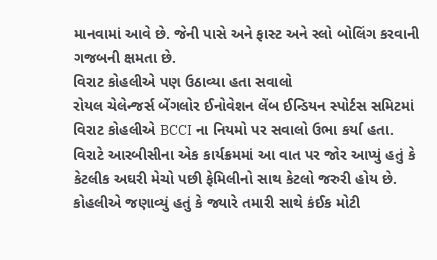માનવામાં આવે છે. જેની પાસે અને ફાસ્ટ અને સ્લો બોલિંગ કરવાની ગજબની ક્ષમતા છે.
વિરાટ કોહલીએ પણ ઉઠાવ્યા હતા સવાલો
રોયલ ચેલેન્જર્સ બેંગલોર ઈનોવેશન લેંબ ઈન્ડિયન સ્પોર્ટસ સમિટમાં વિરાટ કોહલીએ BCCI ના નિયમો પર સવાલો ઉભા કર્યા હતા. વિરાટે આરબીસીના એક કાર્યક્રમમાં આ વાત પર જોર આપ્યું હતું કે કેટલીક અઘરી મેચો પછી ફેમિલીનો સાથ કેટલો જરુરી હોય છે. કોહલીએ જણાવ્યું હતું કે જ્યારે તમારી સાથે કંઈક મોટી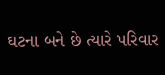ઘટના બને છે ત્યારે પરિવાર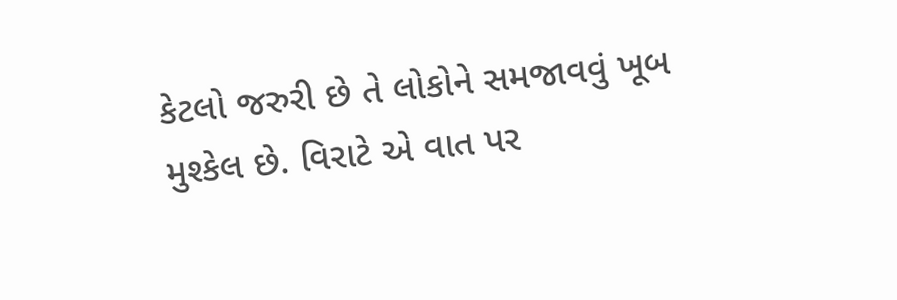કેટલો જરુરી છે તે લોકોને સમજાવવું ખૂબ મુશ્કેલ છે. વિરાટે એ વાત પર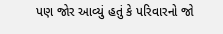પણ જોર આવ્યું હતું કે પરિવારનો જો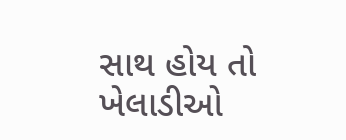સાથ હોય તો ખેલાડીઓ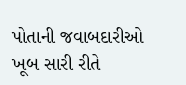પોતાની જવાબદારીઓ ખૂબ સારી રીતે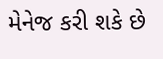મેનેજ કરી શકે છે